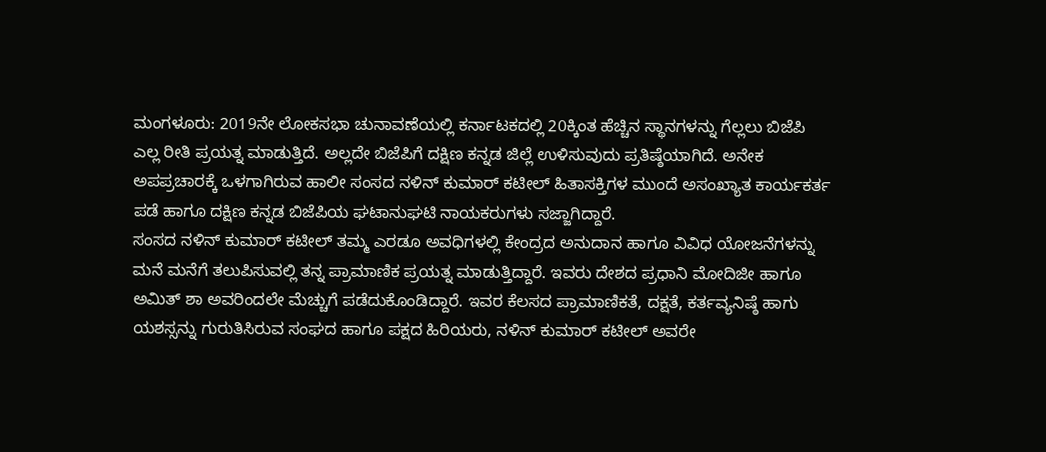ಮಂಗಳೂರು: 2019ನೇ ಲೋಕಸಭಾ ಚುನಾವಣೆಯಲ್ಲಿ ಕರ್ನಾಟಕದಲ್ಲಿ 20ಕ್ಕಿಂತ ಹೆಚ್ಚಿನ ಸ್ಥಾನಗಳನ್ನು ಗೆಲ್ಲಲು ಬಿಜೆಪಿ ಎಲ್ಲ ರೀತಿ ಪ್ರಯತ್ನ ಮಾಡುತ್ತಿದೆ. ಅಲ್ಲದೇ ಬಿಜೆಪಿಗೆ ದಕ್ಷಿಣ ಕನ್ನಡ ಜಿಲ್ಲೆ ಉಳಿಸುವುದು ಪ್ರತಿಷ್ಠೆಯಾಗಿದೆ. ಅನೇಕ ಅಪಪ್ರಚಾರಕ್ಕೆ ಒಳಗಾಗಿರುವ ಹಾಲೀ ಸಂಸದ ನಳಿನ್ ಕುಮಾರ್ ಕಟೀಲ್ ಹಿತಾಸಕ್ತಿಗಳ ಮುಂದೆ ಅಸಂಖ್ಯಾತ ಕಾರ್ಯಕರ್ತ ಪಡೆ ಹಾಗೂ ದಕ್ಷಿಣ ಕನ್ನಡ ಬಿಜೆಪಿಯ ಘಟಾನುಘಟಿ ನಾಯಕರುಗಳು ಸಜ್ಜಾಗಿದ್ದಾರೆ.
ಸಂಸದ ನಳಿನ್ ಕುಮಾರ್ ಕಟೀಲ್ ತಮ್ಮ ಎರಡೂ ಅವಧಿಗಳಲ್ಲಿ ಕೇಂದ್ರದ ಅನುದಾನ ಹಾಗೂ ವಿವಿಧ ಯೋಜನೆಗಳನ್ನು ಮನೆ ಮನೆಗೆ ತಲುಪಿಸುವಲ್ಲಿ ತನ್ನ ಪ್ರಾಮಾಣಿಕ ಪ್ರಯತ್ನ ಮಾಡುತ್ತಿದ್ದಾರೆ. ಇವರು ದೇಶದ ಪ್ರಧಾನಿ ಮೋದಿಜೀ ಹಾಗೂ ಅಮಿತ್ ಶಾ ಅವರಿಂದಲೇ ಮೆಚ್ಚುಗೆ ಪಡೆದುಕೊಂಡಿದ್ದಾರೆ. ಇವರ ಕೆಲಸದ ಪ್ರಾಮಾಣಿಕತೆ, ದಕ್ಷತೆ, ಕರ್ತವ್ಯನಿಷ್ಠೆ ಹಾಗು ಯಶಸ್ಸನ್ನು ಗುರುತಿಸಿರುವ ಸಂಘದ ಹಾಗೂ ಪಕ್ಷದ ಹಿರಿಯರು, ನಳಿನ್ ಕುಮಾರ್ ಕಟೀಲ್ ಅವರೇ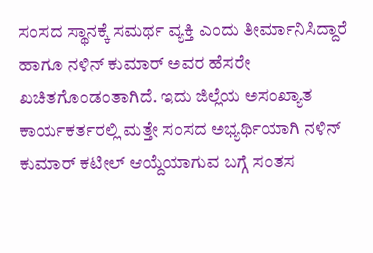ಸಂಸದ ಸ್ಥಾನಕ್ಕೆ ಸಮರ್ಥ ವ್ಯಕ್ತಿ ಎಂದು ತೀರ್ಮಾನಿಸಿದ್ದಾರೆ ಹಾಗೂ ನಳಿನ್ ಕುಮಾರ್ ಅವರ ಹೆಸರೇ ಖಚಿತಗೊಂಡಂತಾಗಿದೆ. ಇದು ಜಿಲ್ಲೆಯ ಅಸಂಖ್ಯಾತ ಕಾರ್ಯಕರ್ತರಲ್ಲಿ ಮತ್ತೇ ಸಂಸದ ಅಭ್ಯರ್ಥಿಯಾಗಿ ನಳಿನ್ ಕುಮಾರ್ ಕಟೀಲ್ ಆಯ್ದೆಯಾಗುವ ಬಗ್ಗೆ ಸಂತಸ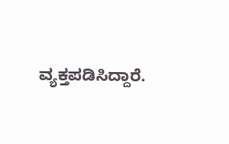ವ್ಯಕ್ತಪಡಿಸಿದ್ದಾರೆ.